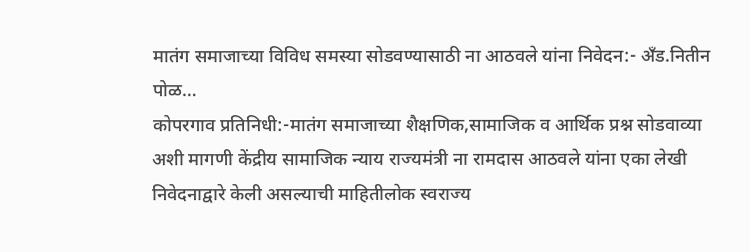मातंग समाजाच्या विविध समस्या सोडवण्यासाठी ना आठवले यांना निवेदन:- अँड.नितीन पोळ…
कोपरगाव प्रतिनिधी:-मातंग समाजाच्या शैक्षणिक,सामाजिक व आर्थिक प्रश्न सोडवाव्या अशी मागणी केंद्रीय सामाजिक न्याय राज्यमंत्री ना रामदास आठवले यांना एका लेखी निवेदनाद्वारे केली असल्याची माहितीलोक स्वराज्य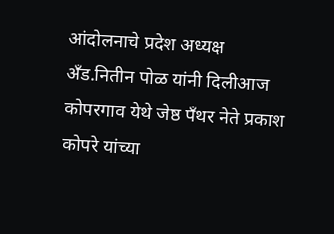आंदोलनाचे प्रदेश अध्यक्ष अँड.नितीन पोळ यांनी दिलीआज कोपरगाव येथे जेष्ठ पँथर नेते प्रकाश कोपरे यांच्या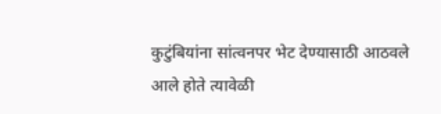कुटुंबियांना सांत्वनपर भेट देण्यासाठी आठवले आले होते त्यावेळी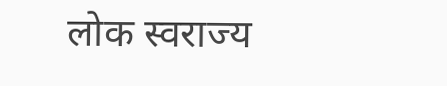लोक स्वराज्य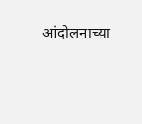आंदोलनाच्या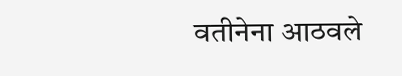वतीनेना आठवले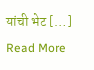यांची भेट […]
Read More